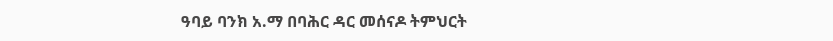ዓባይ ባንክ አ.ማ በባሕር ዳር መሰናዶ ትምህርት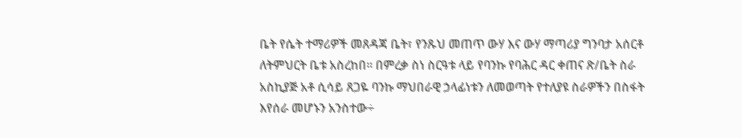ቤት የሴት ተማሪዎች መጸዳጃ ቤት፣ የንጹህ መጠጥ ውሃ እና ውሃ ማጣሪያ ግንባታ አሰርቶ ለትምህርት ቤቱ አስረከበ፡፡ በምረቃ ስነ ስርዓቱ ላይ የባንኩ የባሕር ዳር ቀጠና ጽ/ቤት ስራ አስኪያጅ አቶ ሲሳይ ጸጋዬ ባንኩ ማህበራዊ ኃላፊነቱን ለመወጣት የተለያዩ ስራዎችን በስፋት እየሰራ መሆኑን አንስተው÷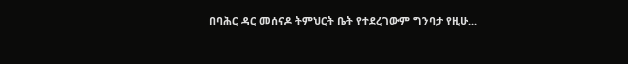በባሕር ዳር መሰናዶ ትምህርት ቤት የተደረገውም ግንባታ የዚሁ...